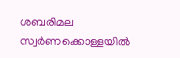ശബരിമല സ്വര്‍ണക്കൊള്ളയില്‍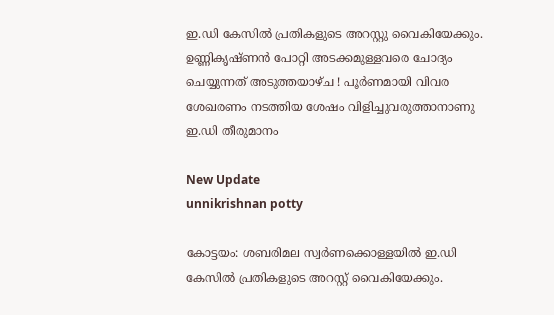ഇ.ഡി കേസില്‍ പ്രതികളുടെ അറസ്റ്റു വൈകിയേക്കും. ഉണ്ണികൃഷ്ണന്‍ പോറ്റി അടക്കമുള്ളവരെ ചോദ്യം ചെയ്യുന്നത് അടുത്തയാഴ്ച ! പൂര്‍ണമായി വിവര ശേഖരണം നടത്തിയ ശേഷം വിളിച്ചുവരുത്താനാണു ഇ.ഡി തീരുമാനം

New Update
unnikrishnan potty

കോട്ടയം: ശബരിമല സ്വര്‍ണക്കൊള്ളയില്‍ ഇ.ഡി കേസില്‍ പ്രതികളുടെ അറസ്റ്റ് വൈകിയേക്കും.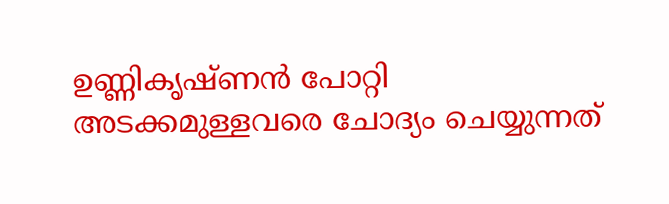ഉണ്ണികൃഷ്ണന്‍ പോറ്റി അടക്കമുള്ളവരെ ചോദ്യം ചെയ്യുന്നത്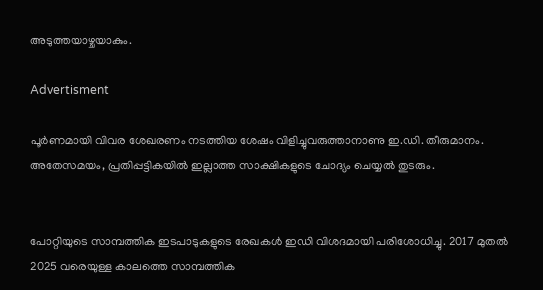അടുത്തയാഴ്ചയാകും.

Advertisment

പൂര്‍ണമായി വിവര ശേഖരണം നടത്തിയ ശേഷം വിളിച്ചുവരുത്താനാണു ഇ.ഡി. തീരുമാനം. അതേസമയം, പ്രതിപ്പട്ടികയില്‍ ഇല്ലാത്ത സാക്ഷികളുടെ ചോദ്യം ചെയ്യല്‍ തുടരും.


പോറ്റിയുടെ സാമ്പത്തിക ഇടപാടുകളുടെ രേഖകള്‍ ഇഡി വിശദമായി പരിശോധിച്ചു. 2017 മുതല്‍ 2025 വരെയുള്ള കാലത്തെ സാമ്പത്തിക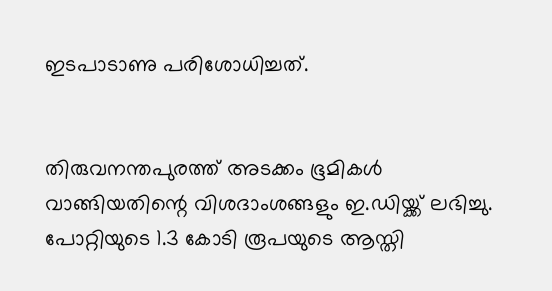ഇടപാടാണു പരിശോധിച്ചത്.


തിരുവനന്തപുരത്ത് അടക്കം ഭൂമികള്‍ വാങ്ങിയതിന്റെ വിശദാംശങ്ങളും ഇ.ഡിയ്ക്ക് ലഭിച്ചു. പോറ്റിയുടെ 1.3 കോടി രൂപയുടെ ആസ്തി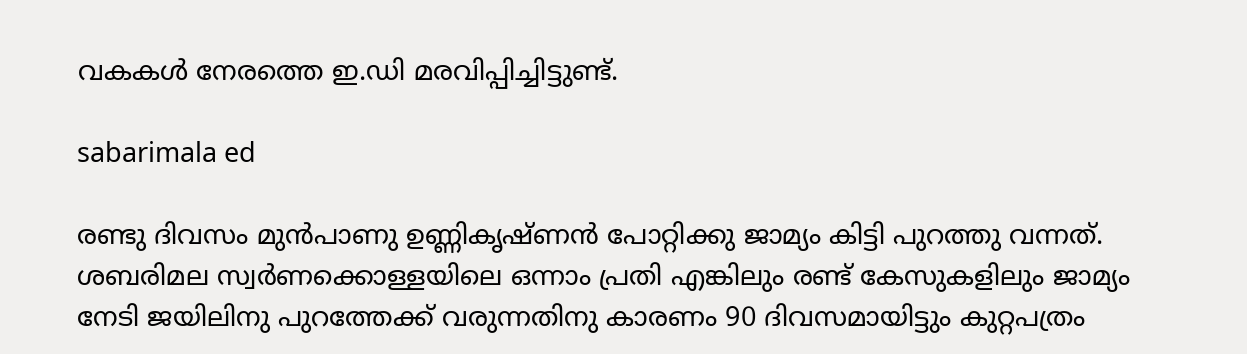വകകള്‍ നേരത്തെ ഇ.ഡി മരവിപ്പിച്ചിട്ടുണ്ട്.

sabarimala ed

രണ്ടു ദിവസം മുന്‍പാണു ഉണ്ണികൃഷ്ണന്‍ പോറ്റിക്കു ജാമ്യം കിട്ടി പുറത്തു വന്നത്. ശബരിമല സ്വര്‍ണക്കൊള്ളയിലെ ഒന്നാം പ്രതി എങ്കിലും രണ്ട് കേസുകളിലും ജാമ്യം നേടി ജയിലിനു പുറത്തേക്ക് വരുന്നതിനു കാരണം 90 ദിവസമായിട്ടും കുറ്റപത്രം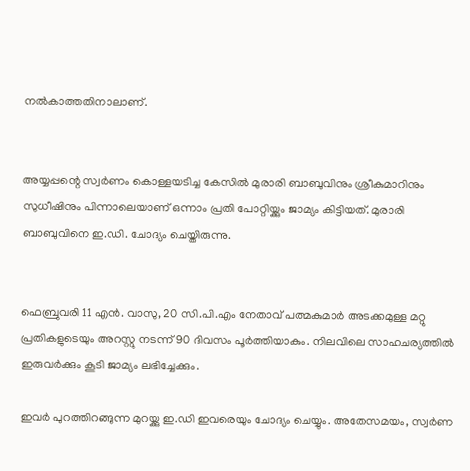നല്‍കാത്തതിനാലാണ്.


അയ്യപ്പന്റെ സ്വര്‍ണം കൊള്ളയടിച്ച കേസില്‍ മുരാരി ബാബുവിനും ശ്രീകുമാറിനും സുധീഷിനും പിന്നാലെയാണ് ഒന്നാം പ്രതി പോറ്റിയ്ക്കും ജാമ്യം കിട്ടിയത്. മുരാരി ബാബുവിനെ ഇ.ഡി. ചോദ്യം ചെയ്തിരുന്നു.


ഫെബ്രുവരി 11 എന്‍. വാസു, 20 സി.പി.എം നേതാവ് പത്മകുമാര്‍ അടക്കമുള്ള മറ്റു പ്രതികളുടെയും അറസ്റ്റു നടന്ന് 90 ദിവസം പൂര്‍ത്തിയാകും. നിലവിലെ സാഹചര്യത്തില്‍ ഇരുവര്‍ക്കും കൂടി ജാമ്യം ലഭിച്ചേക്കും.

ഇവര്‍ പുറത്തിറങ്ങുന്ന മുറയ്ക്കു ഇ.ഡി ഇവരെയും ചോദ്യം ചെയ്യും. അതേസമയം, സ്വര്‍ണ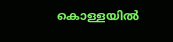കൊള്ളയില്‍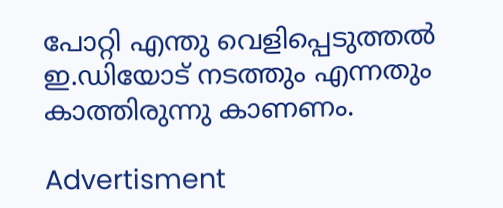പോറ്റി എന്തു വെളിപ്പെടുത്തല്‍ ഇ.ഡിയോട് നടത്തും എന്നതും കാത്തിരുന്നു കാണണം.

Advertisment